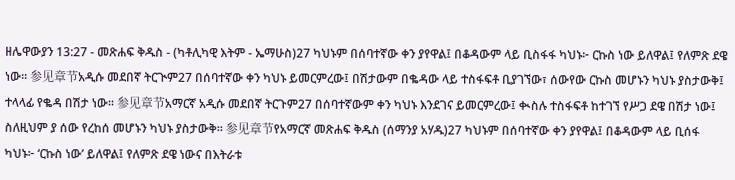ዘሌዋውያን 13:27 - መጽሐፍ ቅዱስ - (ካቶሊካዊ እትም - ኤማሁስ)27 ካህኑም በሰባተኛው ቀን ያየዋል፤ በቆዳውም ላይ ቢስፋፋ ካህኑ፦ ርኩስ ነው ይለዋል፤ የለምጽ ደዌ ነው። 参见章节አዲሱ መደበኛ ትርጒም27 በሰባተኛው ቀን ካህኑ ይመርምረው፤ በሽታውም በቈዳው ላይ ተስፋፍቶ ቢያገኘው፣ ሰውየው ርኩስ መሆኑን ካህኑ ያስታውቅ፤ ተላላፊ የቈዳ በሽታ ነው። 参见章节አማርኛ አዲሱ መደበኛ ትርጉም27 በሰባተኛውም ቀን ካህኑ እንደገና ይመርምረው፤ ቊስሉ ተስፋፍቶ ከተገኘ የሥጋ ደዌ በሽታ ነው፤ ስለዚህም ያ ሰው የረከሰ መሆኑን ካህኑ ያስታውቅ። 参见章节የአማርኛ መጽሐፍ ቅዱስ (ሰማንያ አሃዱ)27 ካህኑም በሰባተኛው ቀን ያየዋል፤ በቆዳውም ላይ ቢሰፋ ካህኑ፦ ‘ርኩስ ነው’ ይለዋል፤ የለምጽ ደዌ ነውና በእትራቱ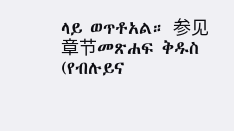ላይ ወጥቶአል። 参见章节መጽሐፍ ቅዱስ (የብሉይና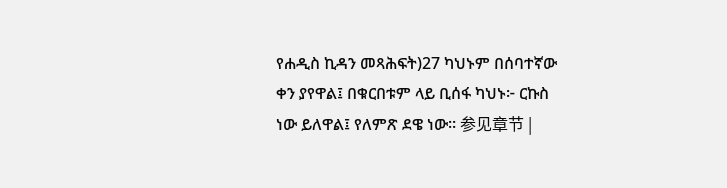የሐዲስ ኪዳን መጻሕፍት)27 ካህኑም በሰባተኛው ቀን ያየዋል፤ በቁርበቱም ላይ ቢሰፋ ካህኑ፦ ርኩስ ነው ይለዋል፤ የለምጽ ደዌ ነው። 参见章节 |